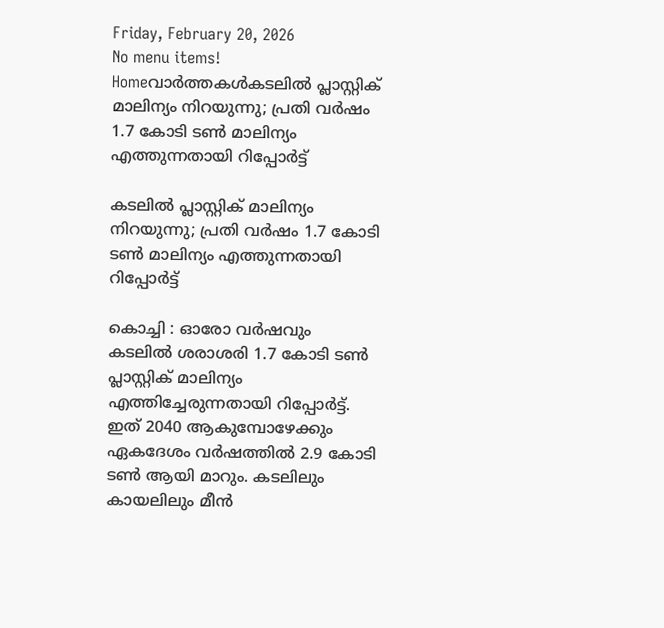Friday, February 20, 2026
No menu items!
Homeവാർത്തകൾകടലിൽ പ്ലാസ്റ്റിക് മാലിന്യം നിറയുന്നു; പ്രതി വർഷം 1.7 കോടി ടൺ മാലിന്യം എത്തുന്നതായി റിപ്പോർട്ട്‌

കടലിൽ പ്ലാസ്റ്റിക് മാലിന്യം നിറയുന്നു; പ്രതി വർഷം 1.7 കോടി ടൺ മാലിന്യം എത്തുന്നതായി റിപ്പോർട്ട്‌

കൊച്ചി : ഓരോ വർഷവും കടലിൽ ശരാശരി 1.7 കോടി ടൺ പ്ലാസ്റ്റിക് മാലിന്യം എത്തിച്ചേരുന്നതായി റിപ്പോർട്ട്. ഇത് 2040 ആകുമ്പോഴേക്കും ഏകദേശം വർഷത്തിൽ 2.9 കോടി ടൺ ആയി മാറും. കടലിലും കായലിലും മീൻ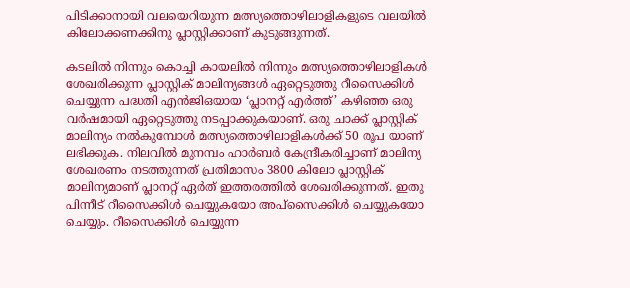പിടിക്കാനായി വലയെറിയുന്ന മത്സ്യത്തൊഴിലാളികളുടെ വലയിൽ കിലോക്കണക്കിനു പ്ലാസ്റ്റിക്കാണ് കുടുങ്ങുന്നത്.

കടലിൽ നിന്നും കൊച്ചി കായലിൽ നിന്നും മത്സ്യത്തൊഴിലാളികൾ ശേഖരിക്കുന്ന പ്ലാസ്റ്റിക് മാലിന്യങ്ങൾ ഏറ്റെടുത്തു റീസൈക്കിൾ ചെയ്യുന്ന പദ്ധതി എൻജിഒയായ ‘പ്ലാനറ്റ് എർത്ത്’ കഴിഞ്ഞ ഒരു വർഷമായി ഏറ്റെടുത്തു നടപ്പാക്കുകയാണ്. ഒരു ചാക്ക് പ്ലാസ്റ്റിക് മാലിന്യം നൽകുമ്പോൾ മത്സ്യത്തൊഴിലാളികൾക്ക് 50 രൂപ യാണ് ലഭിക്കുക. നിലവിൽ മുനമ്പം ഹാർബർ കേന്ദ്രീകരിച്ചാണ് മാലിന്യ ശേഖരണം നടത്തുന്നത് പ്രതിമാസം 3800 കിലോ പ്ലാസ്റ്റിക് മാലിന്യമാണ് പ്ലാനറ്റ് ഏർത് ഇത്തരത്തിൽ ശേഖരിക്കുന്നത്. ഇതു പിന്നീട് റീസൈക്കിൾ ചെയ്യുകയോ അപ്‌സൈക്കിൾ ചെയ്യുകയോ ചെയ്യും. റീസൈക്കിൾ ചെയ്യുന്ന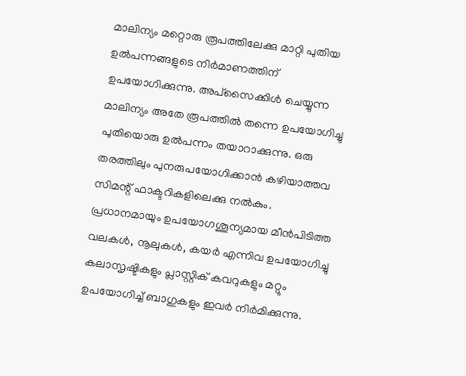മാലിന്യം മറ്റൊരു രൂപത്തിലേക്കു മാറ്റി പുതിയ ഉൽപന്നങ്ങളുടെ നിർമാണത്തിന് ഉപയോഗിക്കുന്നു. അപ്‌സൈക്കിൾ‌ ചെയ്യുന്ന മാലിന്യം അതേ രൂപത്തിൽ തന്നെ ഉപയോഗിച്ചു പുതിയൊരു ഉൽപന്നം തയാറാക്കുന്നു. ഒരു തരത്തിലും പുനരുപയോഗിക്കാൻ കഴിയാത്തവ സിമന്റ് ഫാക്ടറികളിലെക്കു നൽകും. പ്രധാനമായും ഉപയോഗശൂന്യമായ മീൻപിടിത്ത വലകൾ, നൂലുകൾ, കയർ എന്നിവ ഉപയോഗിച്ചു കലാസൃഷ്ടികളും പ്ലാസ്റ്റിക് കവറുകളും മറ്റും ഉപയോഗിച്ച് ബാഗുകളും ഇവർ നിർമിക്കുന്നു.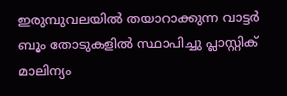ഇരുമ്പുവലയിൽ തയാറാക്കുന്ന വാട്ടർ ബൂം തോടുകളിൽ സ്ഥാപിച്ചു പ്ലാസ്റ്റിക് മാലിന്യം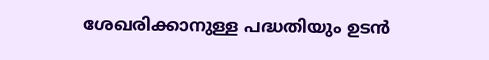ശേഖരിക്കാനുള്ള പദ്ധതിയും ഉടൻ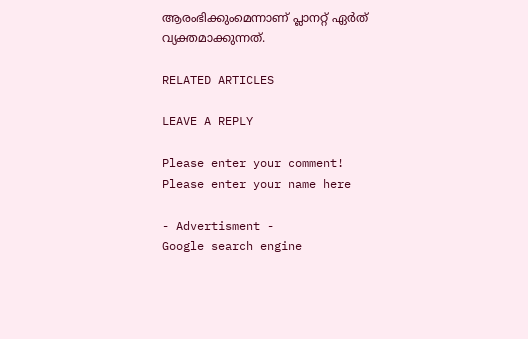ആരംഭിക്കുംമെന്നാണ് പ്ലാനറ്റ് ഏർത് വ്യക്തമാക്കുന്നത്.

RELATED ARTICLES

LEAVE A REPLY

Please enter your comment!
Please enter your name here

- Advertisment -
Google search engine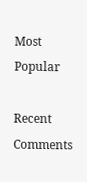Most Popular

Recent Comments